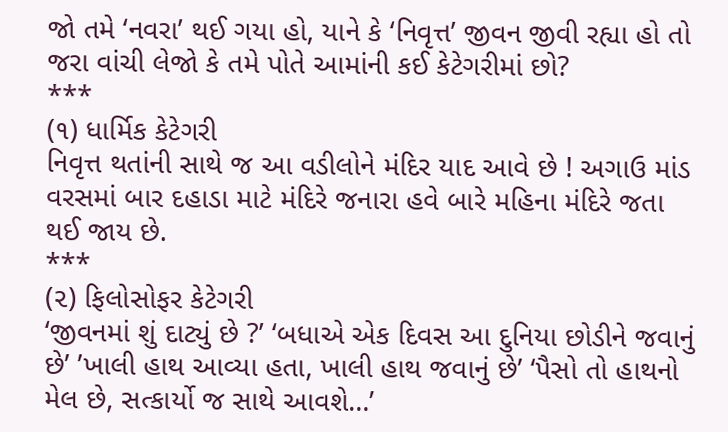જો તમે ‘નવરા’ થઈ ગયા હો, યાને કે ‘નિવૃત્ત’ જીવન જીવી રહ્યા હો તો જરા વાંચી લેજો કે તમે પોતે આમાંની કઈ કેટેગરીમાં છો?
***
(૧) ધાર્મિક કેટેગરી
નિવૃત્ત થતાંની સાથે જ આ વડીલોને મંદિર યાદ આવે છે ! અગાઉ માંડ વરસમાં બાર દહાડા માટે મંદિરે જનારા હવે બારે મહિના મંદિરે જતા થઈ જાય છે.
***
(૨) ફિલોસોફર કેટેગરી
‘જીવનમાં શું દાટ્યું છે ?’ ‘બધાએ એક દિવસ આ દુનિયા છોડીને જવાનું છે’ ’ખાલી હાથ આવ્યા હતા, ખાલી હાથ જવાનું છે’ ‘પૈસો તો હાથનો મેલ છે, સત્કાર્યો જ સાથે આવશે…’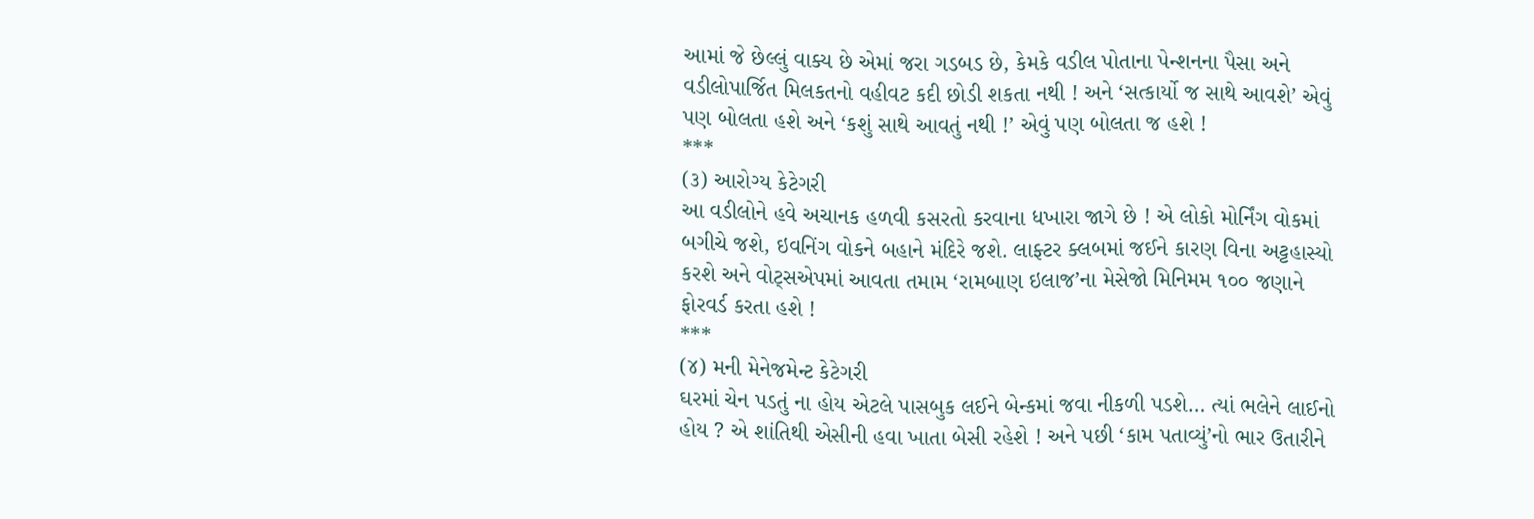આમાં જે છેલ્લું વાક્ય છે એમાં જરા ગડબડ છે, કેમકે વડીલ પોતાના પેન્શનના પૈસા અને વડીલોપાર્જિત મિલકતનો વહીવટ કદી છોડી શકતા નથી ! અને ‘સત્કાર્યો જ સાથે આવશે’ એવું પણ બોલતા હશે અને ‘કશું સાથે આવતું નથી !’ એવું પણ બોલતા જ હશે !
***
(૩) આરોગ્ય કેટેગરી
આ વડીલોને હવે અચાનક હળવી કસરતો કરવાના ધખારા જાગે છે ! એ લોકો મોર્નિંગ વોકમાં બગીચે જશે, ઇવનિંગ વોકને બહાને મંદિરે જશે. લાફ્ટર ક્લબમાં જઈને કારણ વિના અટ્ટહાસ્યો કરશે અને વોટ્સએપમાં આવતા તમામ ‘રામબાણ ઇલાજ’ના મેસેજો મિનિમમ ૧૦૦ જણાને ફોરવર્ડ કરતા હશે !
***
(૪) મની મેનેજમેન્ટ કેટેગરી
ઘરમાં ચેન પડતું ના હોય એટલે પાસબુક લઈને બેન્કમાં જવા નીકળી પડશે… ત્યાં ભલેને લાઈનો હોય ? એ શાંતિથી એસીની હવા ખાતા બેસી રહેશે ! અને પછી ‘કામ પતાવ્યું’નો ભાર ઉતારીને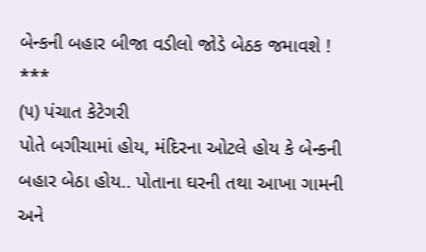બેન્કની બહાર બીજા વડીલો જોડે બેઠક જમાવશે !
***
(૫) પંચાત કેટેગરી
પોતે બગીચામાં હોય, મંદિરના ઓટલે હોય કે બેન્કની બહાર બેઠા હોય.. પોતાના ઘરની તથા આખા ગામની અને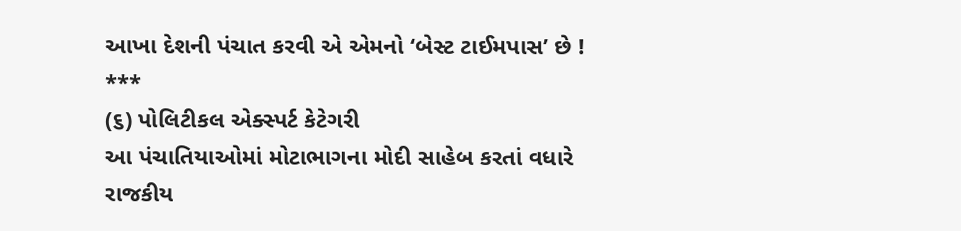આખા દેશની પંચાત કરવી એ એમનો ‘બેસ્ટ ટાઈમપાસ’ છે !
***
(૬) પોલિટીકલ એક્સ્પર્ટ કેટેગરી
આ પંચાતિયાઓમાં મોટાભાગના મોદી સાહેબ કરતાં વધારે રાજકીય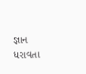જ્ઞાન ધરાવતા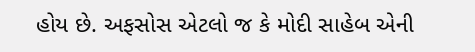હોય છે. અફસોસ એટલો જ કે મોદી સાહેબ એની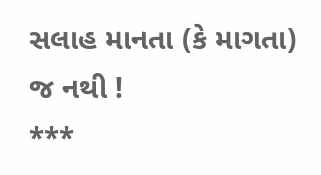સલાહ માનતા (કે માગતા) જ નથી !
***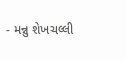- મન્નુ શેખચલ્લી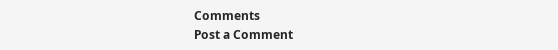Comments
Post a Comment